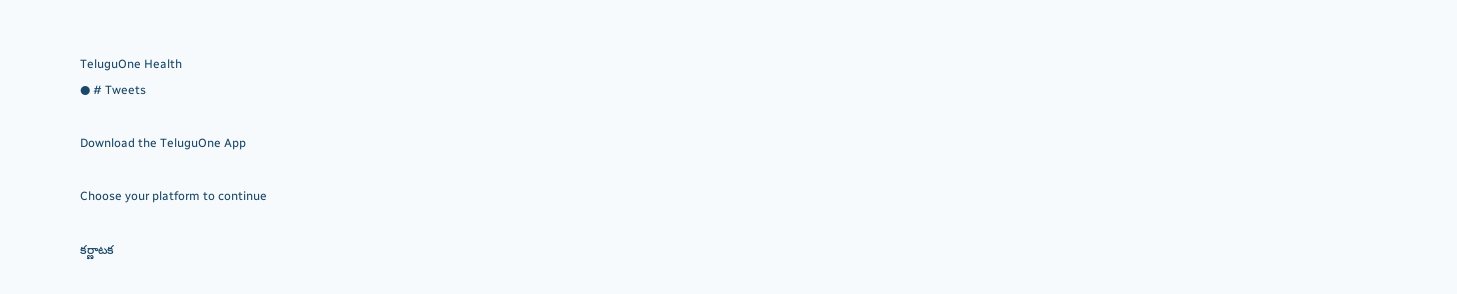TeluguOne Health
● # Tweets

Download the TeluguOne App

Choose your platform to continue

కర్ణాటక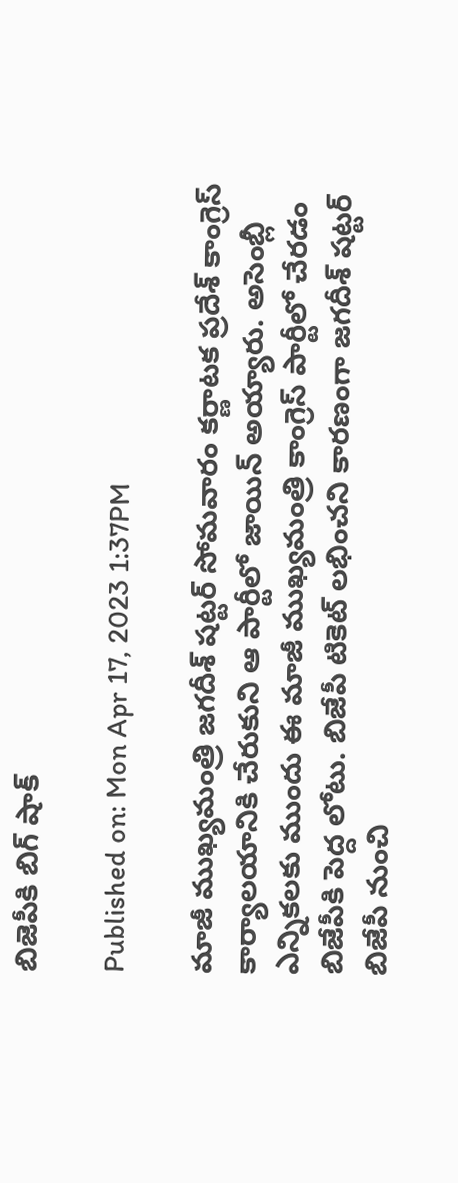బిజెపీకి బిగ్ షాక్

Published on: Mon Apr 17, 2023 1:37PM

మాజీ ముఖ్యమంత్రి జగదీశ్ షట్టర్ సోమవారం కర్ణాటక ప్రదేశ్ కాంగ్రెస్ కార్యాలయానికి చేరుకుని ఆ పార్టీలో జాయిన్ అయ్యారు. అసెంబ్లీ ఎన్నికలకు ముందు ఈ మాజీ ముఖ్యమంత్రి కాంగ్రెస్ పార్టీలో చేరడం బిజేపీకి పెద్ద లోటు. బిజేపీ టికెట్ లభించని కారణంగా జగదీశ్ షట్టర్ బిజేపీ నుంచి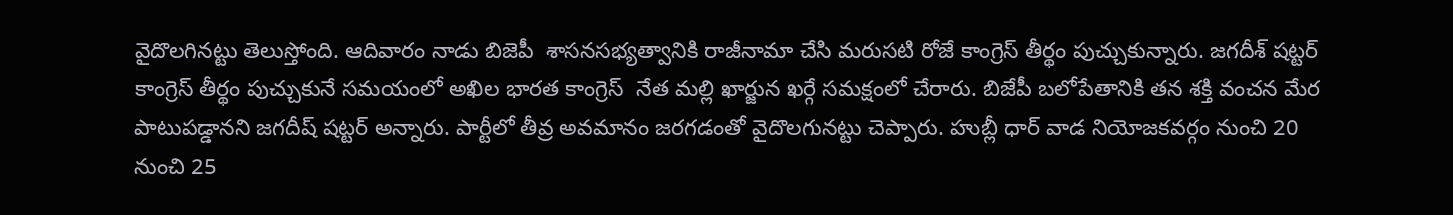వైదొలగినట్టు తెలుస్తోంది. ఆదివారం నాడు బిజెపీ  శాసనసభ్యత్వానికి రాజీనామా చేసి మరుసటి రోజే కాంగ్రెస్ తీర్థం పుచ్చుకున్నారు. జగదీశ్ షట్టర్ కాంగ్రెస్ తీర్థం పుచ్చుకునే సమయంలో అఖిల భారత కాంగ్రెస్  నేత మల్లి ఖార్జున ఖర్గే సమక్షంలో చేరారు. బిజేపీ బలోపేతానికి తన శక్తి వంచన మేర పాటుపడ్డానని జగదీష్ షట్టర్ అన్నారు. పార్టీలో తీవ్ర అవమానం జరగడంతో వైదొలగునట్టు చెప్పారు. హుబ్లీ ధార్ వాడ నియోజకవర్గం నుంచి 20 నుంచి 25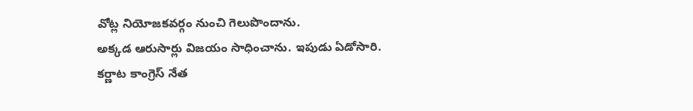వోట్ల నియోజకవర్గం నుంచి గెలుపొందాను.
అక్కడ ఆరుసార్లు విజయం సాధించాను. ఇపుడు ఏడోసారి.
కర్ణాట కాంగ్రెస్ నేత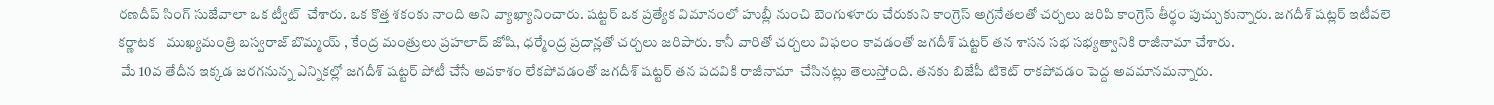రణదీప్ సింగ్ సుజేవాలా ఒక ట్వీట్  చేశారు. ఒక కొత్త శకంకు నాంది అని వ్యాఖ్యానించారు. షట్టర్ ఒక ప్రత్యేక విమానంలో హుబ్లీ నుంచి బెంగుళూరు చేరుకుని కాంగ్రెస్ అగ్రనేతలతో చర్చలు జరిపి కాంగ్రెస్ తీర్థం పుచ్చుకున్నారు. జగదీశ్ షట్లర్ ఇటీవలె కర్ణాటక   ముఖ్యమంత్రి బస్వరాజ్ బొమ్మయ్ , కేంద్ర మంత్రులు ప్రహలాద్ జోషి, ధర్మేంద్ర ప్రదాన్లతో చర్చలు జరిపారు. కానీ వారితో చర్చలు విఫలం కావడంతో జగదీశ్ షట్టర్ తన శాసన సభ సభ్యత్వానికి రాజీనామా చేశారు.
 మే 10వ తేదీన ఇక్కడ జరగనున్న ఎన్నికల్లో జగదీశ్ షట్టర్ పోటీ చేసే అవకాశం లేకపోవడంతో జగదీశ్ షట్టర్ తన పదవికి రాజీనామా  చేసినట్లు తెలుస్తోంది. తనకు బిజేపీ టికెట్ రాకపోవడం పెద్ద అవమానమన్నారు.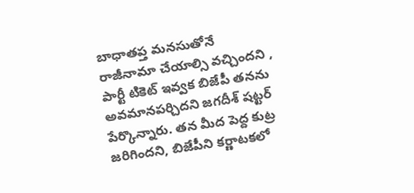బాధాతప్త మనసుతోనే రాజీనామా చేయాల్సి వచ్చిందని , పార్టీ టికెట్ ఇవ్వక బిజేపీ తనను అవమానపర్చిదని జగదీశ్ షట్టర్ పేర్కొన్నారు. తన మీద పెద్ద కుట్ర జరిగిందని, బిజేపీని కర్ణాటకలో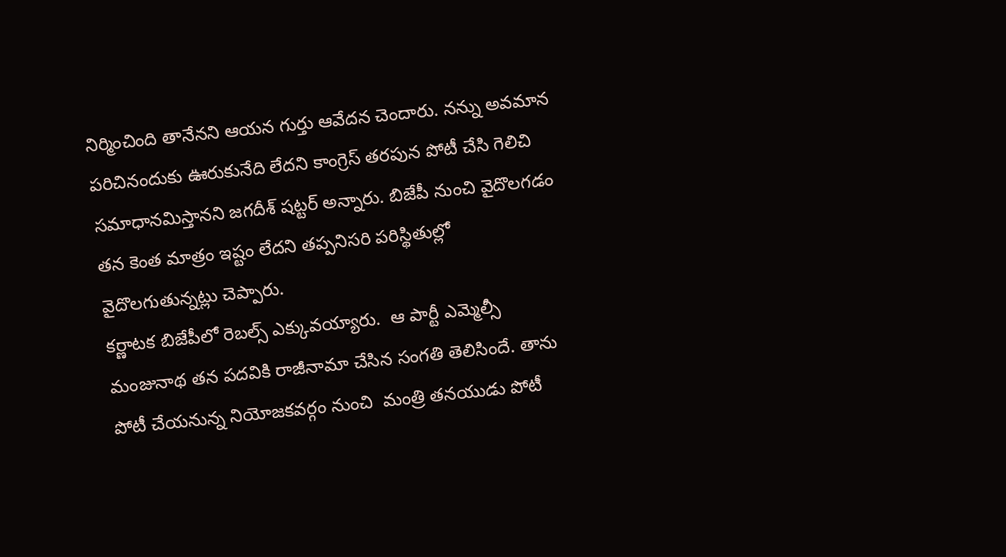నిర్మించింది తానేనని ఆయన గుర్తు ఆవేదన చెందారు. నన్ను అవమాన పరిచినందుకు ఊరుకునేది లేదని కాంగ్రెస్ తరపున పోటీ చేసి గెలిచి సమాధానమిస్తానని జగదీశ్ షట్టర్ అన్నారు. బిజేపీ నుంచి వైదొలగడం తన కెంత మాత్రం ఇష్టం లేదని తప్పనిసరి పరిస్థితుల్లో వైదొలగుతున్నట్లు చెప్పారు.
కర్ణాటక బిజేపీలో రెబల్స్ ఎక్కువయ్యారు.  ఆ పార్టీ ఎమ్మెల్సీ మంజునాథ తన పదవికి రాజీనామా చేసిన సంగతి తెలిసిందే. తాను పోటీ చేయనున్న నియోజకవర్గం నుంచి  మంత్రి తనయుడు పోటీ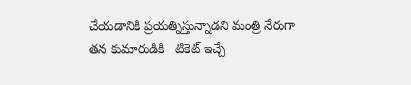చేయడానికి ప్రయత్నిస్తున్నాడని మంత్రి నేరుగా తన కుమారుడికి   టికెట్ ఇచ్చే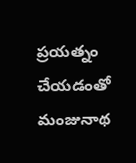ప్రయత్నం చేయడంతో మంజునాథ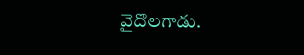వైదొలగాడు.